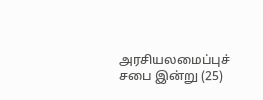அரசியலமைப்புச் சபை இன்று (25)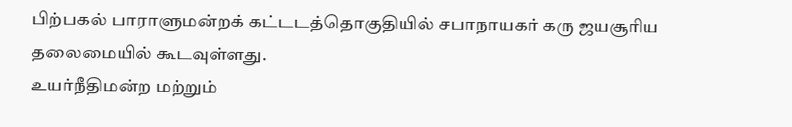பிற்பகல் பாராளுமன்றக் கட்டடத்தொகுதியில் சபாநாயகர் கரு ஜயசூரிய தலைமையில் கூடவுள்ளது.
உயர்நீதிமன்ற மற்றும்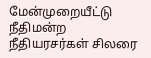மேன்முறையீட்டு நீதிமன்ற நீதியரசர்கள் சிலரை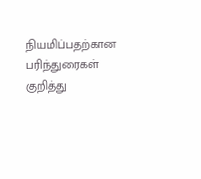நியமிப்பதற்கான பரிந்துரைகள் குறித்து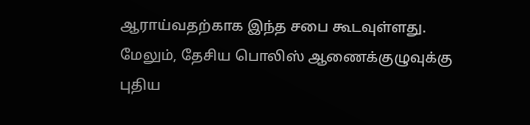ஆராய்வதற்காக இந்த சபை கூடவுள்ளது.
மேலும், தேசிய பொலிஸ் ஆணைக்குழுவுக்கு புதிய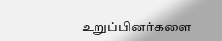உறுப்பினர்களை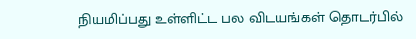நியமிப்பது உள்ளிட்ட பல விடயங்கள் தொடர்பில்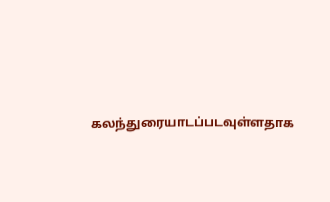கலந்துரையாடப்படவுள்ளதாக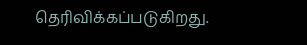தெரிவிக்கப்படுகிறது.